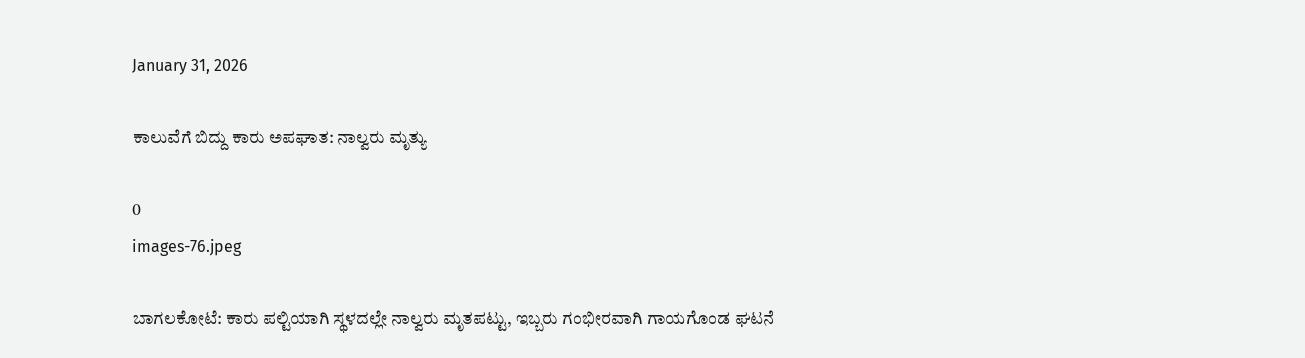January 31, 2026

ಕಾಲುವೆಗೆ ಬಿದ್ದು ಕಾರು ಅಪಘಾತ: ನಾಲ್ವರು ಮೃತ್ಯು

0
images-76.jpeg

ಬಾಗಲಕೋಟೆ: ಕಾರು ಪಲ್ಟಿಯಾಗಿ ಸ್ಥಳದಲ್ಲೇ ನಾಲ್ವರು ಮೃತಪಟ್ಟು, ಇಬ್ಬರು ಗಂಭೀರವಾಗಿ ಗಾಯಗೊಂಡ ಘಟನೆ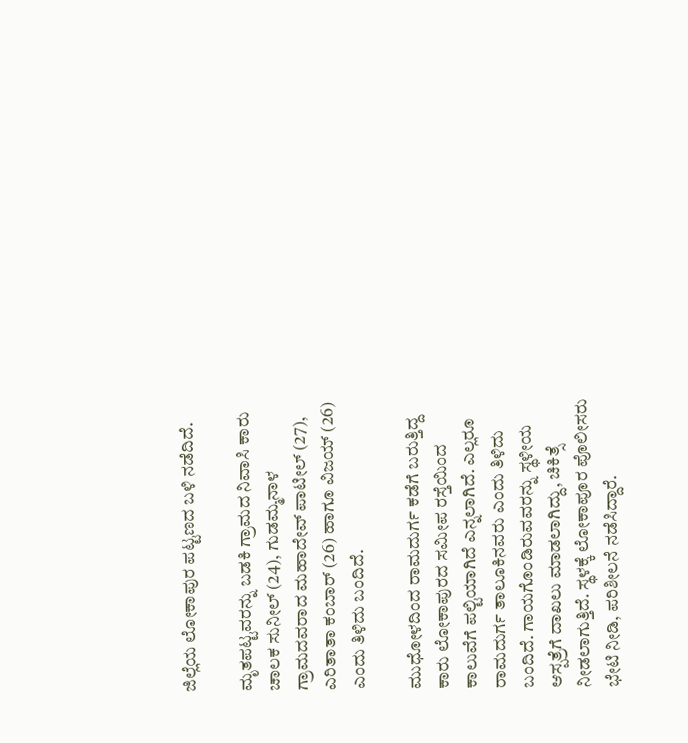ಜಿಲ್ಲೆಯ ಲೋಕಾಪುರ ಪಟ್ಟಣದ ಬಳಿ ನಡೆದಿದೆ.

ಮೃತಪಟ್ಟವರನ್ನು ಬಡಕಿ ಗ್ರಾಮದ ನಿವಾಸಿ ಕಾರು ಚಾಲಕ ಸುನೀಲ್ (24), ಗುಡಮ್ಮನಾಳ ಗ್ರಾಮದವರಾದ ಮಹಾದೇವ್ ಪಾಟೀಲ್ (27), ಎರಿತಾತಾ ಕಂಬಾರ್ (26) ಹಾಗೂ ವಿಜಯ್ (26) ಎಂದು ತಿಳಿದು ಬಂದಿದೆ.

ಮುಧೋಳದಿಂದ ರಾಮದುರ್ಗ ಕಡೆಗೆ ಬರುತ್ತಿದ್ದ ಕಾರು ಲೋಕಾಪುರದ ಸಮೀಪ ರಸ್ತೆಯಿಂದ ಕಾಲುವೆಗೆ ಪಲ್ಟಿಯಾಗಿದೆ ಎನ್ನಲಾಗಿದೆ. ಎಲ್ಲರೂ ರಾಮದುರ್ಗ ತಾಲೂಕಿನವರು ಎಂದು ತಿಳಿದು ಬಂದಿದೆ. ಗಾಯಗೊಂಡಿರುವವರನ್ನು ಸ್ಥಳೀಯ ಆಸ್ಪತ್ರೆಗೆ ದಾಖಲು ಮಾಡಲಾಗಿದ್ದು, ಚಿಕಿತ್ಸೆ ನೀಡಲಾಗುತ್ತಿದೆ. ಸ್ಥಳಕ್ಕೆ ಲೋಕಾಪೂರ ಪೊಲೀಸರು ಭೇಟಿ ನೀಡಿ, ಪರಿಶೀಲನೆ ನಡೆಸಿದ್ದಾರೆ.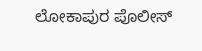ಲೋಕಾಪುರ ಪೊಲೀಸ್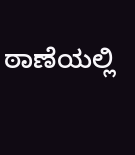ಠಾಣೆಯಲ್ಲಿ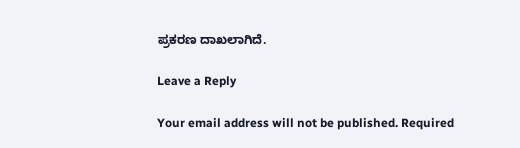ಪ್ರಕರಣ ದಾಖಲಾಗಿದೆ.

Leave a Reply

Your email address will not be published. Required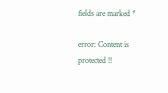fields are marked *

error: Content is protected !!